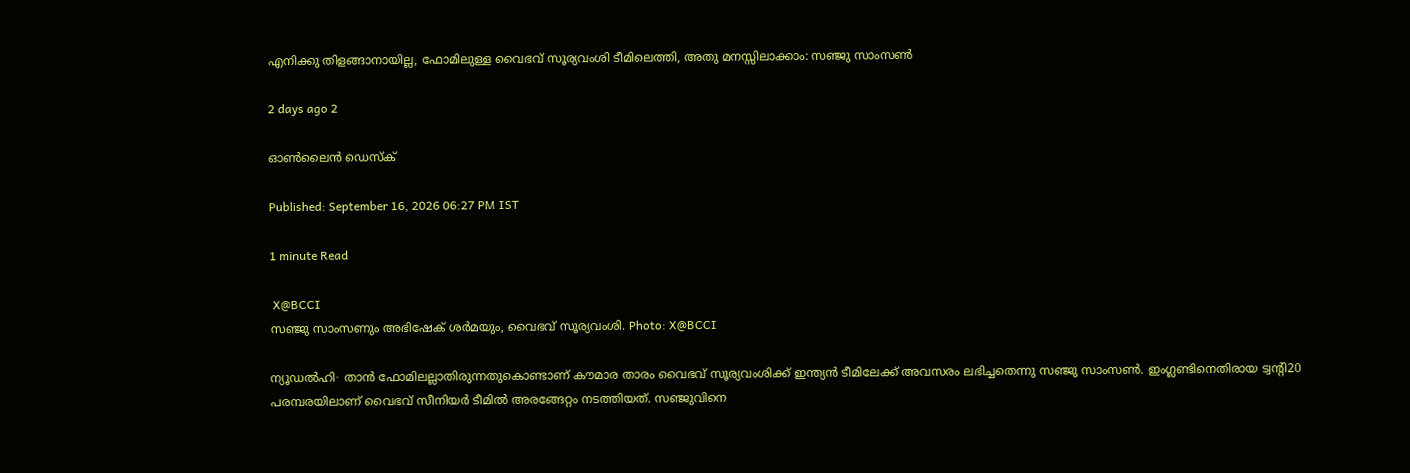എനിക്കു തിളങ്ങാനായില്ല, ഫോമിലുള്ള വൈഭവ് സൂര്യവംശി ടീമിലെത്തി, അതു മനസ്സിലാക്കാം: സഞ്ജു സാംസൺ

2 days ago 2

ഓൺലൈൻ ഡെസ്ക്

Published: September 16, 2026 06:27 PM IST

1 minute Read

 X@BCCI
സഞ്ജു സാംസണും അഭിഷേക് ശർമയും, വൈഭവ് സൂര്യവംശി. Photo: X@BCCI

ന്യൂഡൽഹി∙ താൻ ഫോമിലല്ലാതിരുന്നതുകൊണ്ടാണ് കൗമാര താരം വൈഭവ് സൂര്യവംശിക്ക് ഇന്ത്യൻ ടീമിലേക്ക് അവസരം ലഭിച്ചതെന്നു സഞ്ജു സാംസൺ. ഇംഗ്ലണ്ടിനെതിരായ ട്വന്റി20 പരമ്പരയിലാണ് വൈഭവ് സീനിയര്‍ ടീമില്‍ അരങ്ങേറ്റം നടത്തിയത്. സഞ്ജുവിനെ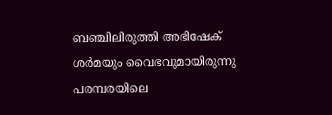ബഞ്ചിലിരുത്തി അഭിഷേക് ശർമയും വൈഭവുമായിരുന്നു പരമ്പരയിലെ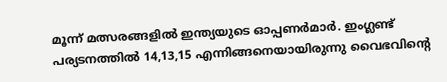മൂന്ന് മത്സരങ്ങളിൽ ഇന്ത്യയുടെ ഓപ്പണർമാർ. ഇംഗ്ലണ്ട് പര്യടനത്തിൽ 14,13,15 എന്നിങ്ങനെയായിരുന്നു വൈഭവിന്റെ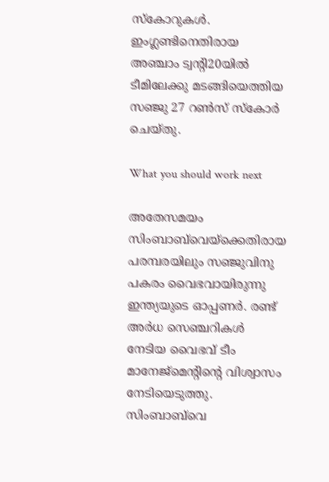സ്കോറുകൾ. ഇംഗ്ലണ്ടിനെതിരായ അഞ്ചാം ട്വന്റി20യിൽ ടീമിലേക്കു മടങ്ങിയെത്തിയ സഞ്ജു 27 റൺസ് സ്കോർ ചെയ്തു.

What you should work next

അതേസമയം സിംബാബ്‍വെയ്ക്കെതിരായ പരമ്പരയിലും സഞ്ജുവിനു പകരം വൈഭവായിരുന്നു ഇന്ത്യയുടെ ഓപ്പണർ. രണ്ട് അർധ സെഞ്ചറികൾ നേടിയ വൈഭവ് ടീം മാനേജ്മെന്റിന്റെ വിശ്വാസം നേടിയെടുത്തു. സിംബാബ്‌വെ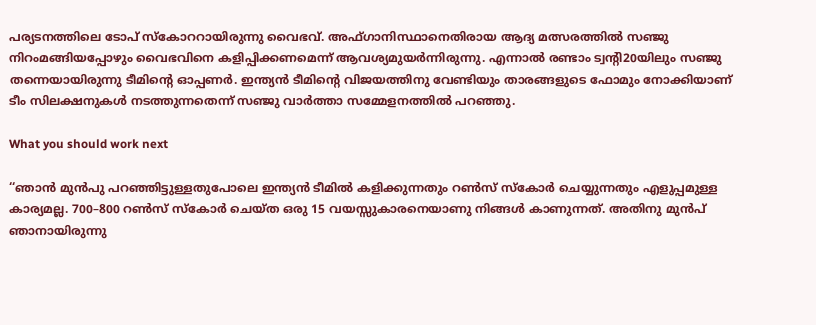പര്യടനത്തിലെ ടോപ് സ്കോററായിരുന്നു വൈഭവ്. അഫ്ഗാനിസ്ഥാനെതിരായ ആദ്യ മത്സരത്തിൽ സഞ്ജു നിറംമങ്ങിയപ്പോഴും വൈഭവിനെ കളിപ്പിക്കണമെന്ന് ആവശ്യമുയർന്നിരുന്നു. എന്നാൽ രണ്ടാം ട്വന്റി20യിലും സഞ്ജു തന്നെയായിരുന്നു ടീമിന്റെ ഓപ്പണർ. ഇന്ത്യൻ ടീമിന്റെ വിജയത്തിനു വേണ്ടിയും താരങ്ങളുടെ ഫോമും നോക്കിയാണ് ടീം സിലക്ഷനുകൾ നടത്തുന്നതെന്ന് സഞ്ജു വാർത്താ സമ്മേളനത്തിൽ പറഞ്ഞു.

What you should work next

‘‘ഞാൻ മുൻപു പറഞ്ഞിട്ടുള്ളതുപോലെ ഇന്ത്യൻ ടീമിൽ കളിക്കുന്നതും റൺസ് സ്കോർ ചെയ്യുന്നതും എളുപ്പമുള്ള കാര്യമല്ല. 700–800 റൺസ് സ്കോർ ചെയ്ത ഒരു 15 വയസ്സുകാരനെയാണു നിങ്ങൾ കാണുന്നത്. അതിനു മുൻപ് ഞാനായിരുന്നു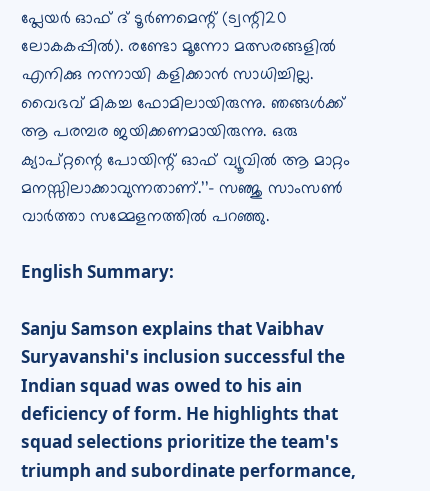പ്ലേയർ ഓഫ് ദ് ടൂർണമെന്റ് (ട്വന്റി20 ലോകകപ്പിൽ). രണ്ടോ മൂന്നോ മത്സരങ്ങളിൽ എനിക്കു നന്നായി കളിക്കാൻ സാധിച്ചില്ല. വൈഭവ് മികച്ച ഫോമിലായിരുന്നു. ഞങ്ങൾക്ക് ആ പരമ്പര ജയിക്കണമായിരുന്നു. ഒരു ക്യാപ്റ്റന്റെ പോയിന്റ് ഓഫ് വ്യൂവിൽ ആ മാറ്റം മനസ്സിലാക്കാവുന്നതാണ്.’’– സഞ്ജു സാംസൺ വാർത്താ സമ്മേളനത്തിൽ പറഞ്ഞു.

English Summary:

Sanju Samson explains that Vaibhav Suryavanshi's inclusion successful the Indian squad was owed to his ain deficiency of form. He highlights that squad selections prioritize the team's triumph and subordinate performance,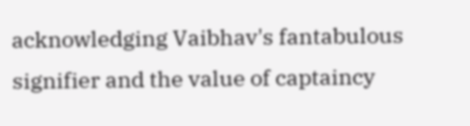acknowledging Vaibhav's fantabulous signifier and the value of captaincy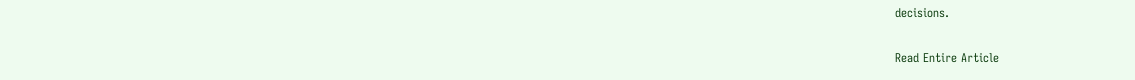decisions.

Read Entire Article